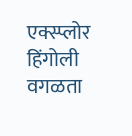एक्स्प्लोर
हिंगोली वगळता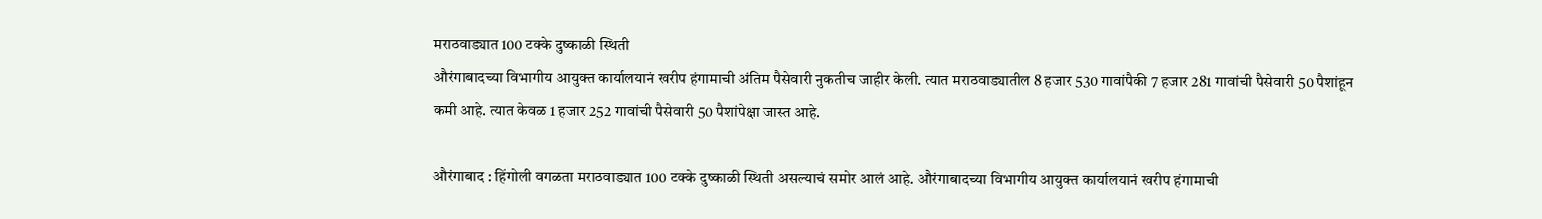मराठवाड्यात 100 टक्के दुष्काळी स्थिती
औरंगाबादच्या विभागीय आयुक्त कार्यालयानं खरीप हंगामाची अंतिम पैसेवारी नुकतीच जाहीर केली. त्यात मराठवाड्यातील 8 हजार 530 गावांपैकी 7 हजार 281 गावांची पैसेवारी 50 पैशांहून कमी आहे. त्यात केवळ 1 हजार 252 गावांची पैसेवारी 50 पैशांपेक्षा जास्त आहे.

औरंगाबाद : हिंगोली वगळता मराठवाड्यात 100 टक्के दुष्काळी स्थिती असल्याचं समोर आलं आहे. औरंगाबादच्या विभागीय आयुक्त कार्यालयानं खरीप हंगामाची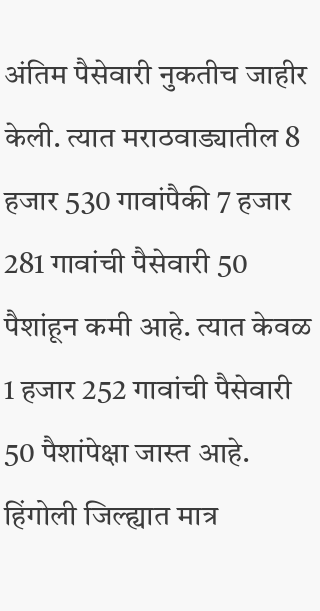अंतिम पैसेवारी नुकतीच जाहीर केली. त्यात मराठवाड्यातील 8 हजार 530 गावांपैकी 7 हजार 281 गावांची पैसेवारी 50 पैशांहून कमी आहे. त्यात केवळ 1 हजार 252 गावांची पैसेवारी 50 पैशांपेक्षा जास्त आहे. हिंगोली जिल्ह्यात मात्र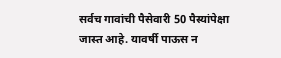सर्वच गावांची पैसेवारी 50 पैस्यांपेक्षा जास्त आहे. यावर्षी पाऊस न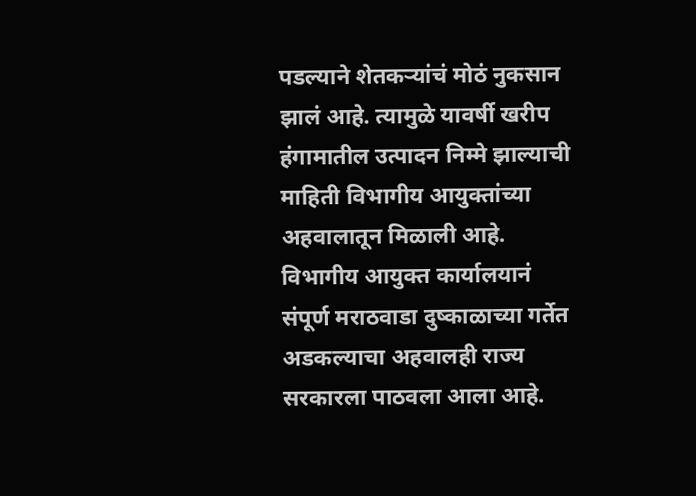पडल्याने शेतकऱ्यांचं मोठं नुकसान झालं आहे. त्यामुळे यावर्षी खरीप हंगामातील उत्पादन निम्मे झाल्याची माहिती विभागीय आयुक्तांच्या अहवालातून मिळाली आहे. विभागीय आयुक्त कार्यालयानं संपूर्ण मराठवाडा दुष्काळाच्या गर्तेत अडकल्याचा अहवालही राज्य सरकारला पाठवला आला आहे.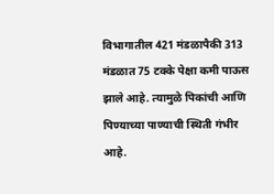विभागातील 421 मंडळापैकी 313 मंडळात 75 टक्के पेक्षा कमी पाऊस झाले आहे. त्यामुळे पिकांची आणि पिण्याच्या पाण्याची स्थिती गंभीर आहे.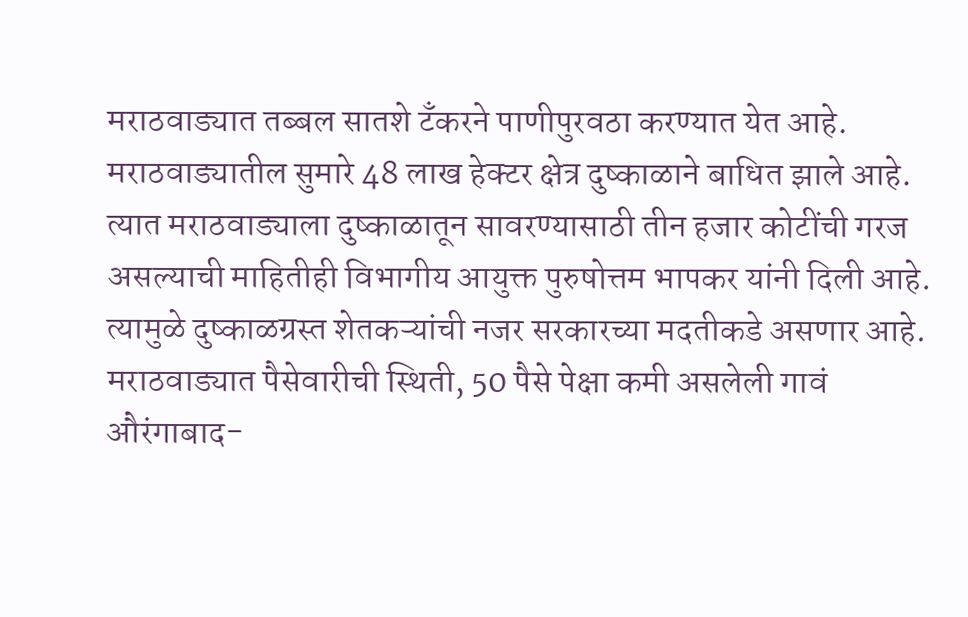मराठवाड्यात तब्बल सातशे टँकरने पाणीपुरवठा करण्यात येत आहे. मराठवाड्यातील सुमारे 48 लाख हेक्टर क्षेत्र दुष्काळाने बाधित झाले आहे. त्यात मराठवाड्याला दुष्काळातून सावरण्यासाठी तीन हजार कोटींची गरज असल्याची माहितीही विभागीय आयुक्त पुरुषोत्तम भापकर यांनी दिली आहे. त्यामुळे दुष्काळग्रस्त शेतकऱ्यांची नजर सरकारच्या मदतीकडे असणार आहे. मराठवाड्यात पैसेवारीची स्थिती, 50 पैसे पेक्षा कमी असलेली गावं औरंगाबाद-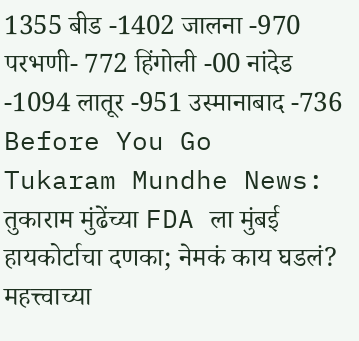1355 बीड -1402 जालना -970 परभणी- 772 हिंगोली -00 नांदेड -1094 लातूर -951 उस्मानाबाद -736
Before You Go
Tukaram Mundhe News: तुकाराम मुंढेंच्या FDA ला मुंबई हायकोर्टाचा दणका; नेमकं काय घडलं?
महत्त्वाच्या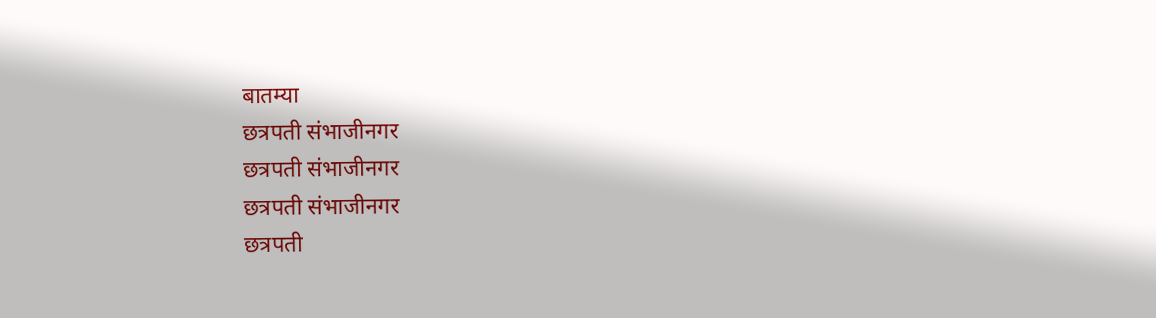बातम्या
छत्रपती संभाजीनगर
छत्रपती संभाजीनगर
छत्रपती संभाजीनगर
छत्रपती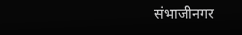संभाजीनगर